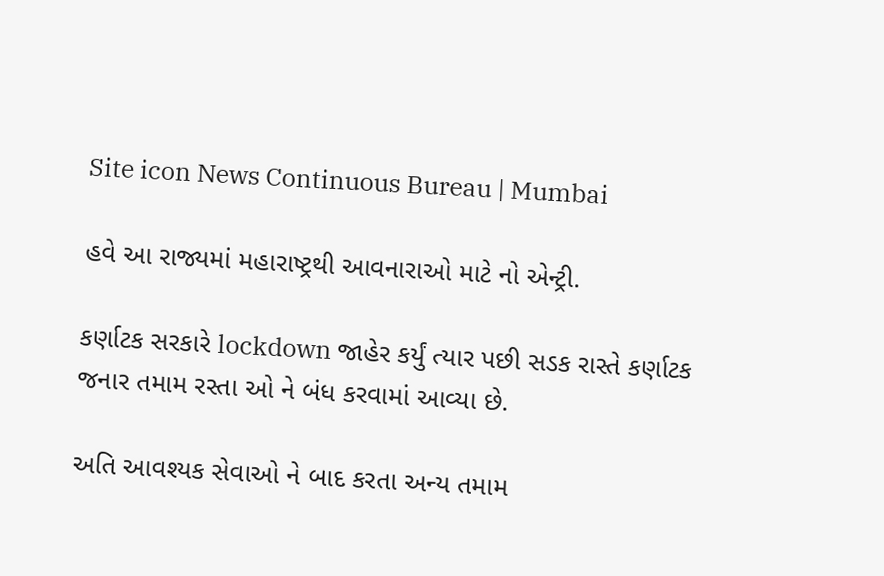Site icon News Continuous Bureau | Mumbai

હવે આ રાજ્યમાં મહારાષ્ટ્રથી આવનારાઓ માટે નો એન્ટ્રી.

કર્ણાટક સરકારે lockdown જાહેર કર્યું ત્યાર પછી સડક રાસ્તે કર્ણાટક જનાર તમામ રસ્તા ઓ ને બંધ કરવામાં આવ્યા છે.

અતિ આવશ્યક સેવાઓ ને બાદ કરતા અન્ય તમામ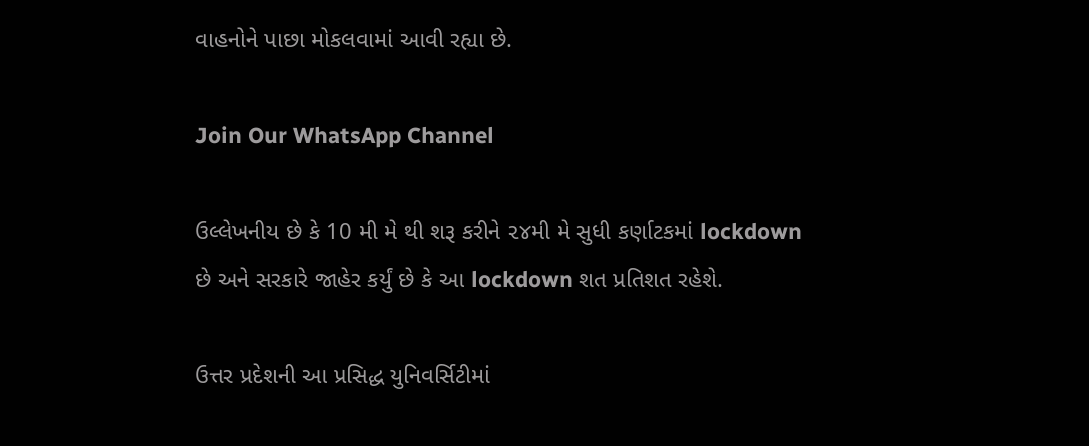વાહનોને પાછા મોકલવામાં આવી રહ્યા છે.

Join Our WhatsApp Channel

ઉલ્લેખનીય છે કે 10 મી મે થી શરૂ કરીને ૨૪મી મે સુધી કર્ણાટકમાં lockdown છે અને સરકારે જાહેર કર્યું છે કે આ lockdown શત પ્રતિશત રહેશે.

ઉત્તર પ્રદેશની આ પ્રસિદ્ધ યુનિવર્સિટીમાં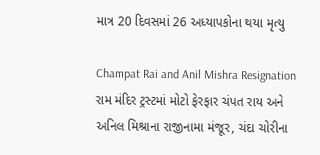માત્ર 20 દિવસમાં 26 અધ્યાપકોના થયા મૃત્યુ

Champat Rai and Anil Mishra Resignation રામ મંદિર ટ્રસ્ટમાં મોટો ફેરફાર ચંપત રાય અને અનિલ મિશ્રાના રાજીનામા મંજૂર, ચંદા ચોરીના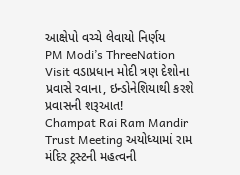આક્ષેપો વચ્ચે લેવાયો નિર્ણય
PM Modi’s ThreeNation Visit વડાપ્રધાન મોદી ત્રણ દેશોના પ્રવાસે રવાના, ઇન્ડોનેશિયાથી કરશે પ્રવાસની શરૂઆત!
Champat Rai Ram Mandir Trust Meeting અયોધ્યામાં રામ મંદિર ટ્રસ્ટની મહત્વની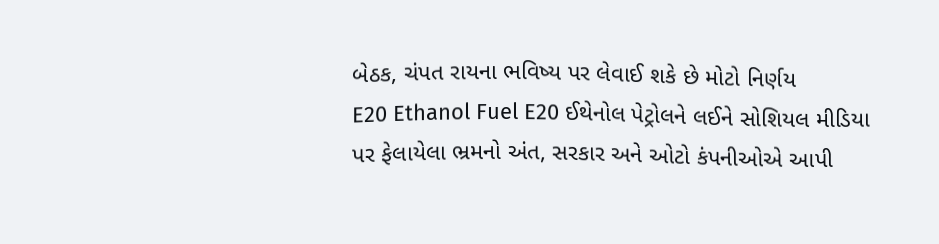બેઠક, ચંપત રાયના ભવિષ્ય પર લેવાઈ શકે છે મોટો નિર્ણય
E20 Ethanol Fuel E20 ઈથેનોલ પેટ્રોલને લઈને સોશિયલ મીડિયા પર ફેલાયેલા ભ્રમનો અંત, સરકાર અને ઓટો કંપનીઓએ આપી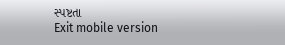સ્પષ્ટતા
Exit mobile version